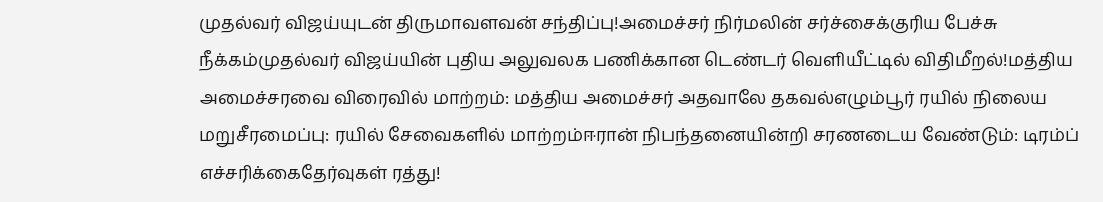முதல்வர் விஜய்யுடன் திருமாவளவன் சந்திப்பு!அமைச்சர் நிர்மலின் சர்ச்சைக்குரிய பேச்சு நீக்கம்முதல்வர் விஜய்யின் புதிய அலுவலக பணிக்கான டெண்டர் வெளியீட்டில் விதிமீறல்!மத்திய அமைச்சரவை விரைவில் மாற்றம்: மத்திய அமைச்சர் அதவாலே தகவல்எழும்பூர் ரயில் நிலைய மறுசீரமைப்பு: ரயில் சேவைகளில் மாற்றம்ஈரான் நிபந்தனையின்றி சரணடைய வேண்டும்: டிரம்ப் எச்சரிக்கைதேர்வுகள் ரத்து!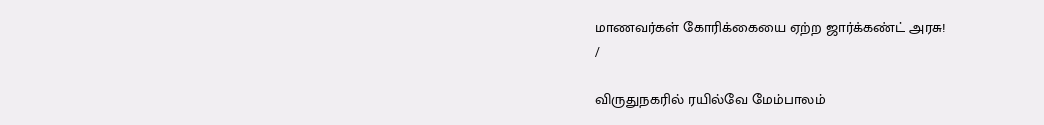மாணவர்கள் கோரிக்கையை ஏற்ற ஜார்க்கண்ட் அரசு!
/

விருதுநகரில் ரயில்வே மேம்பாலம்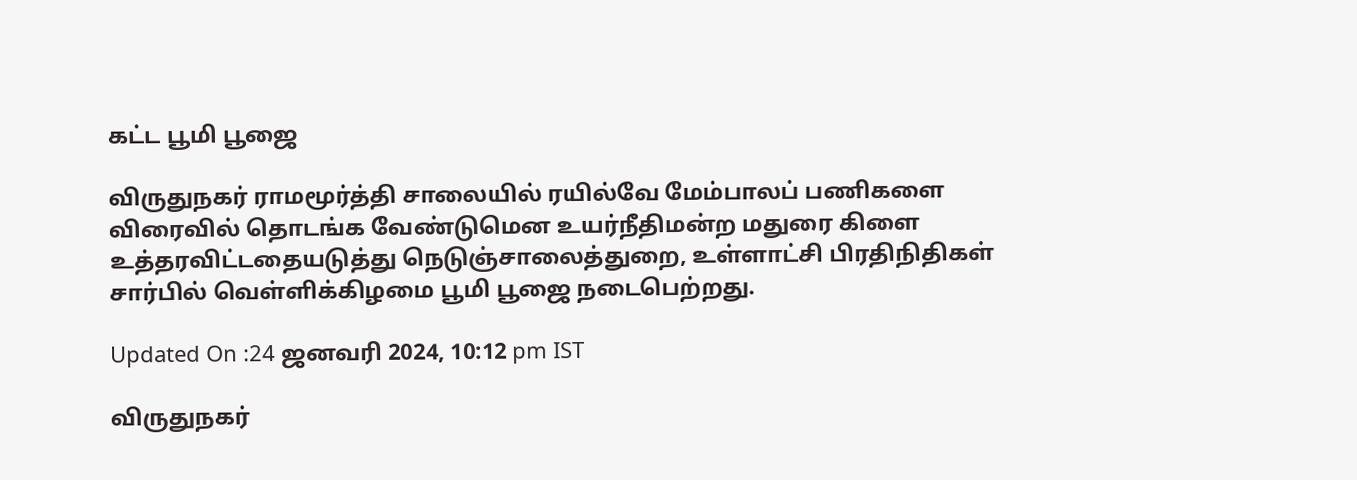கட்ட பூமி பூஜை

விருதுநகர் ராமமூர்த்தி சாலையில் ரயில்வே மேம்பாலப் பணிகளை விரைவில் தொடங்க வேண்டுமென உயர்நீதிமன்ற மதுரை கிளை உத்தரவிட்டதையடுத்து நெடுஞ்சாலைத்துறை, உள்ளாட்சி பிரதிநிதிகள் சார்பில் வெள்ளிக்கிழமை பூமி பூஜை நடைபெற்றது.

Updated On :24 ஜனவரி 2024, 10:12 pm IST

விருதுநகர்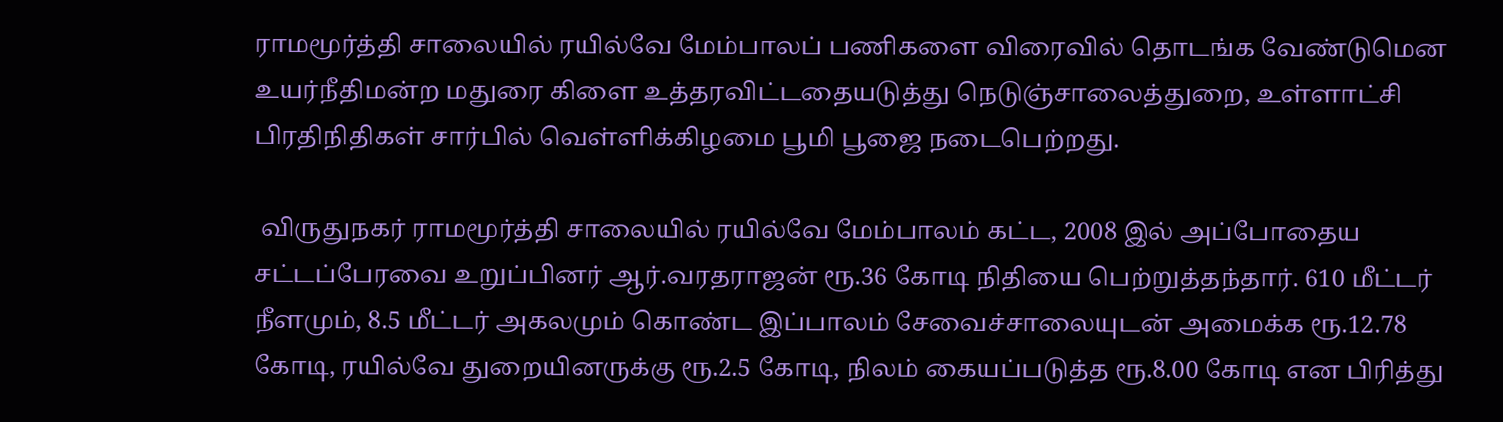ராமமூர்த்தி சாலையில் ரயில்வே மேம்பாலப் பணிகளை விரைவில் தொடங்க வேண்டுமென உயர்நீதிமன்ற மதுரை கிளை உத்தரவிட்டதையடுத்து நெடுஞ்சாலைத்துறை, உள்ளாட்சி பிரதிநிதிகள் சார்பில் வெள்ளிக்கிழமை பூமி பூஜை நடைபெற்றது.

 விருதுநகர் ராமமூர்த்தி சாலையில் ரயில்வே மேம்பாலம் கட்ட, 2008 இல் அப்போதைய சட்டப்பேரவை உறுப்பினர் ஆர்.வரதராஜன் ரூ.36 கோடி நிதியை பெற்றுத்தந்தார். 610 மீட்டர் நீளமும், 8.5 மீட்டர் அகலமும் கொண்ட இப்பாலம் சேவைச்சாலையுடன் அமைக்க ரூ.12.78 கோடி, ரயில்வே துறையினருக்கு ரூ.2.5 கோடி, நிலம் கையப்படுத்த ரூ.8.00 கோடி என பிரித்து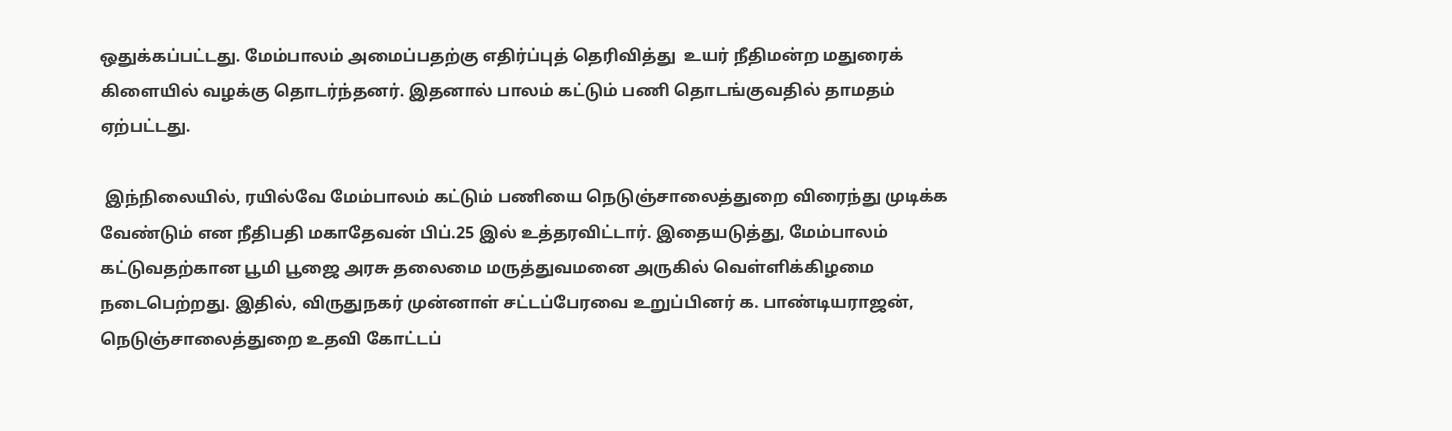ஒதுக்கப்பட்டது. மேம்பாலம் அமைப்பதற்கு எதிர்ப்புத் தெரிவித்து  உயர் நீதிமன்ற மதுரைக் கிளையில் வழக்கு தொடர்ந்தனர். இதனால் பாலம் கட்டும் பணி தொடங்குவதில் தாமதம் ஏற்பட்டது.

 இந்நிலையில், ரயில்வே மேம்பாலம் கட்டும் பணியை நெடுஞ்சாலைத்துறை விரைந்து முடிக்க வேண்டும் என நீதிபதி மகாதேவன் பிப்.25 இல் உத்தரவிட்டார். இதையடுத்து, மேம்பாலம் கட்டுவதற்கான பூமி பூஜை அரசு தலைமை மருத்துவமனை அருகில் வெள்ளிக்கிழமை நடைபெற்றது. இதில், விருதுநகர் முன்னாள் சட்டப்பேரவை உறுப்பினர் க. பாண்டியராஜன், நெடுஞ்சாலைத்துறை உதவி கோட்டப்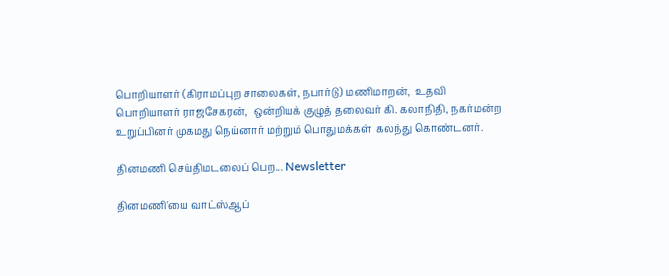பொறியாளர் (கிராமப்புற சாலைகள், நபார்டு) மணிமாறன்,  உதவி பொறியாளர் ராஜசேகரன்,  ஒன்றியக் குழுத் தலைவர் கி. கலாநிதி, நகர்மன்ற உறுப்பினர் முகமது நெய்னார் மற்றும் பொதுமக்கள்  கலந்து கொண்டனர்.

தினமணி செய்திமடலைப் பெற... Newsletter

தினமணி'யை வாட்ஸ்ஆப்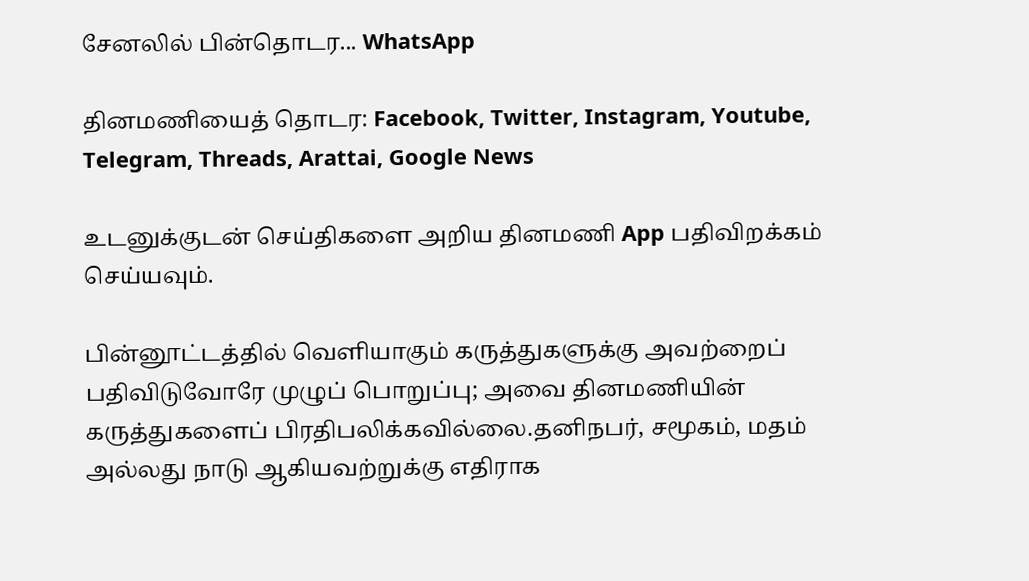சேனலில் பின்தொடர... WhatsApp

தினமணியைத் தொடர: Facebook, Twitter, Instagram, Youtube, Telegram, Threads, Arattai, Google News

உடனுக்குடன் செய்திகளை அறிய தினமணி App பதிவிறக்கம் செய்யவும்.

பின்னூட்டத்தில் வெளியாகும் கருத்துகளுக்கு அவற்றைப் பதிவிடுவோரே முழுப் பொறுப்பு; அவை தினமணியின் கருத்துகளைப் பிரதிபலிக்கவில்லை.தனிநபர், சமூகம், மதம் அல்லது நாடு ஆகியவற்றுக்கு எதிராக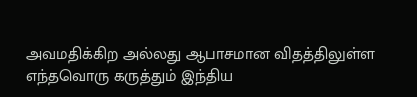அவமதிக்கிற அல்லது ஆபாசமான விதத்திலுள்ள எந்தவொரு கருத்தும் இந்திய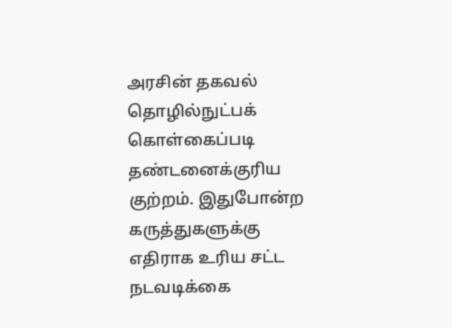அரசின் தகவல் தொழில்நுட்பக் கொள்கைப்படி தண்டனைக்குரிய குற்றம். இதுபோன்ற கருத்துகளுக்கு எதிராக உரிய சட்ட நடவடிக்கை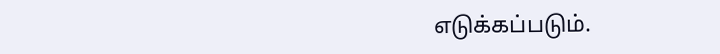எடுக்கப்படும்.